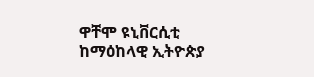ዋቸሞ ዩኒቨርሲቲ ከማዕከላዊ ኢትዮጵያ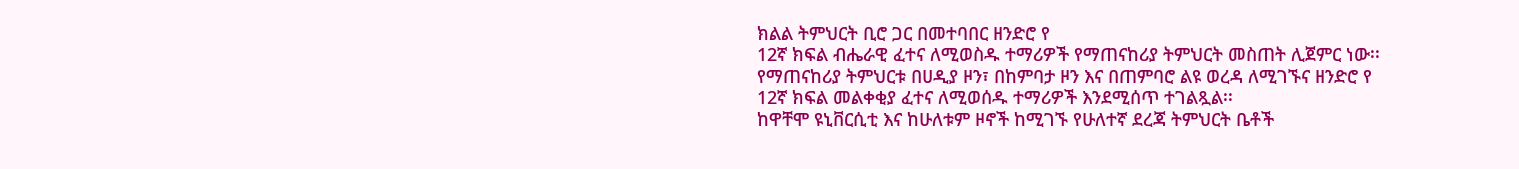ክልል ትምህርት ቢሮ ጋር በመተባበር ዘንድሮ የ
12ኛ ክፍል ብሔራዊ ፈተና ለሚወስዱ ተማሪዎች የማጠናከሪያ ትምህርት መስጠት ሊጀምር ነው፡፡
የማጠናከሪያ ትምህርቱ በሀዲያ ዞን፣ በከምባታ ዞን እና በጠምባሮ ልዩ ወረዳ ለሚገኙና ዘንድሮ የ
12ኛ ክፍል መልቀቂያ ፈተና ለሚወሰዱ ተማሪዎች እንደሚሰጥ ተገልጿል፡፡
ከዋቸሞ ዩኒቨርሲቲ እና ከሁለቱም ዞኖች ከሚገኙ የሁለተኛ ደረጃ ትምህርት ቤቶች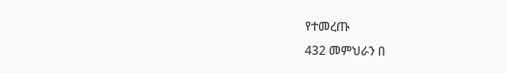የተመረጡ
432 መምህራን በ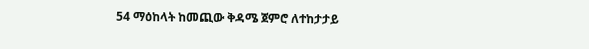54 ማዕከላት ከመጪው ቅዳሜ ጀምሮ ለተከታታይ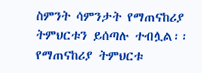ስምንት ሳምንታት የማጠናከሪያ ትምህርቱን ይሰጣሉ ተብሏል፡፡
የማጠናከሪያ ትምህርቱ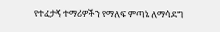የተፈታኝ ተማሪዎችን የማለፍ ምጣኔ ለማሳደግ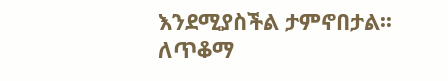እንደሚያስችል ታምኖበታል፡፡
ለጥቆማ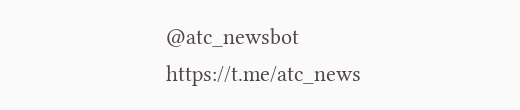@atc_newsbot
https://t.me/atc_news